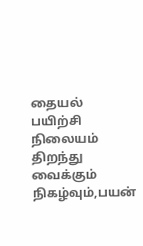தையல் பயிற்சி நிலையம் திறந்து வைக்கும் நிகழ்வும்,பயன்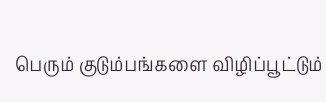பெரும் குடும்பங்களை விழிப்பூட்டும்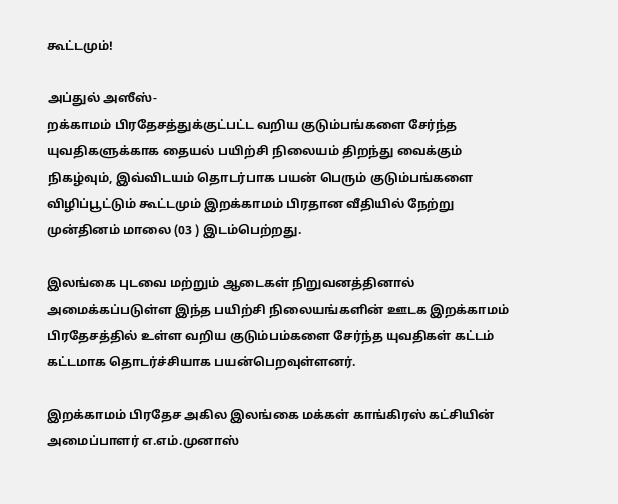கூட்டமும்!

அப்துல் அஸீஸ்-
றக்காமம் பிரதேசத்துக்குட்பட்ட வறிய குடும்பங்களை சேர்ந்த யுவதிகளுக்காக தையல் பயிற்சி நிலையம் திறந்து வைக்கும் நிகழ்வும், இவ்விடயம் தொடர்பாக பயன் பெரும் குடும்பங்களை விழிப்பூட்டும் கூட்டமும் இறக்காமம் பிரதான வீதியில் நேற்று முன்தினம் மாலை (03 ) இடம்பெற்றது.

இலங்கை புடவை மற்றும் ஆடைகள் நிறுவனத்தினால் அமைக்கப்படுள்ள இந்த பயிற்சி நிலையங்களின் ஊடக இறக்காமம் பிரதேசத்தில் உள்ள வறிய குடும்பம்களை சேர்ந்த யுவதிகள் கட்டம் கட்டமாக தொடர்ச்சியாக பயன்பெறவுள்ளனர்.

இறக்காமம் பிரதேச அகில இலங்கை மக்கள் காங்கிரஸ் கட்சியின் அமைப்பாளர் எ.எம்.முனாஸ்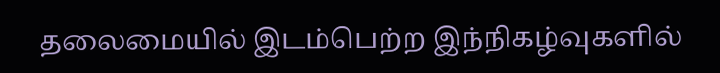தலைமையில் இடம்பெற்ற இந்நிகழ்வுகளில்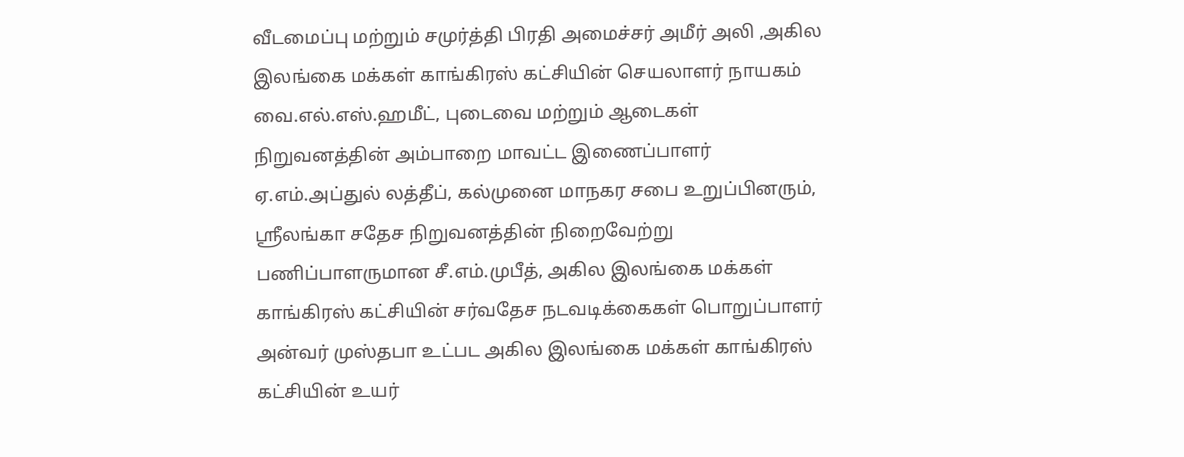வீடமைப்பு மற்றும் சமுர்த்தி பிரதி அமைச்சர் அமீர் அலி ,அகில இலங்கை மக்கள் காங்கிரஸ் கட்சியின் செயலாளர் நாயகம் வை.எல்.எஸ்.ஹமீட், புடைவை மற்றும் ஆடைகள் நிறுவனத்தின் அம்பாறை மாவட்ட இணைப்பாளர் ஏ.எம்.அப்துல் லத்தீப், கல்முனை மாநகர சபை உறுப்பினரும், ஸ்ரீலங்கா சதேச நிறுவனத்தின் நிறைவேற்று பணிப்பாளருமான சீ.எம்.முபீத், அகில இலங்கை மக்கள் காங்கிரஸ் கட்சியின் சர்வதேச நடவடிக்கைகள் பொறுப்பாளர் அன்வர் முஸ்தபா உட்பட அகில இலங்கை மக்கள் காங்கிரஸ் கட்சியின் உயர்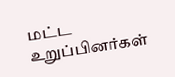மட்ட உறுப்பினர்கள்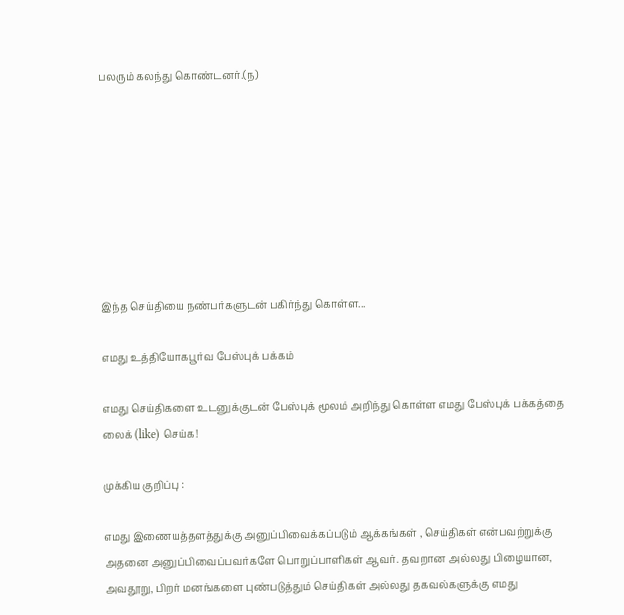பலரும் கலந்து கொண்டனர்.(ந)








இந்த செய்தியை நண்பர்களுடன் பகிர்ந்து கொள்ள...

எமது உத்தியோகபூர்வ பேஸ்புக் பக்கம்

எமது செய்திகளை உடனுக்குடன் பேஸ்புக் மூலம் அறிந்து கொள்ள எமது பேஸ்புக் பக்கத்தை லைக் (like) செய்க!

முக்கிய குறிப்பு :

எமது இணையத்தளத்துக்கு அனுப்பிவைக்கப்படும் ஆக்கங்கள் , செய்திகள் என்பவற்றுக்கு அதனை அனுப்பிவைப்பவர்களே பொறுப்பாளிகள் ஆவர். தவறான அல்லது பிழையான, அவதூறு, பிறர் மனங்களை புண்படுத்தும் செய்திகள் அல்லது தகவல்களுக்கு எமது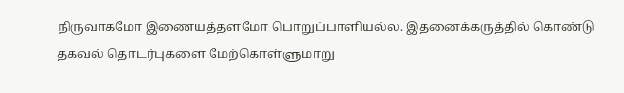நிருவாகமோ இணையத்தளமோ பொறுப்பாளியல்ல. இதனைக்கருத்தில் கொண்டு தகவல் தொடர்புகளை மேற்கொள்ளுமாறு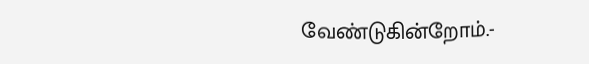வேண்டுகின்றோம்.-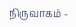நிருவாகம் -